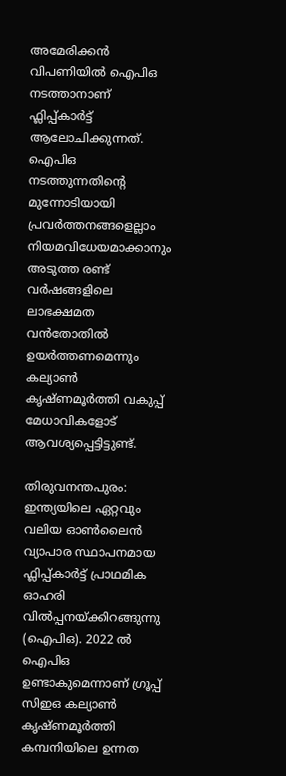അമേരിക്കന്‍ വിപണിയില്‍ ഐപിഒ നടത്താനാണ് ഫ്ലിപ്പ്കാര്‍ട്ട് ആലോചിക്കുന്നത്. ഐപിഒ നടത്തുന്നതിന്‍റെ മുന്നോടിയായി പ്രവര്‍ത്തനങ്ങളെല്ലാം നിയമവിധേയമാക്കാനും അടുത്ത രണ്ട് വര്‍ഷങ്ങളിലെ ലാഭക്ഷമത വന്‍തോതില്‍ ഉയര്‍ത്തണമെന്നും കല്യാണ്‍ കൃഷ്ണമൂര്‍ത്തി വകുപ്പ് മേധാവികളോട് ആവശ്യപ്പെട്ടിട്ടുണ്ട്.

തിരുവനന്തപുരം: ഇന്ത്യയിലെ ഏറ്റവും വലിയ ഓണ്‍ലൈന്‍ വ്യാപാര സ്ഥാപനമായ ഫ്ലിപ്പ്കാര്‍ട്ട് പ്രാഥമിക ഓഹരി വില്‍പ്പനയ്ക്കിറങ്ങുന്നു (ഐപിഒ). 2022 ല്‍ ഐപിഒ ഉണ്ടാകുമെന്നാണ് ഗ്രൂപ്പ് സിഇഒ കല്യാണ്‍ കൃഷ്ണമൂര്‍ത്തി കമ്പനിയിലെ ഉന്നത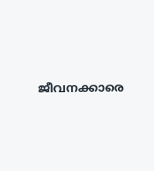ജീവനക്കാരെ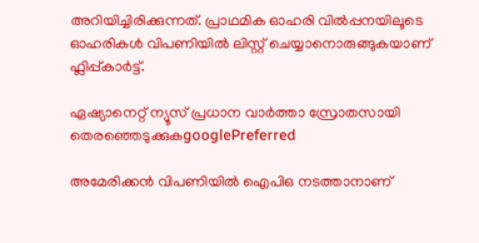അറിയിച്ചിരിക്കുന്നത്. പ്രാഥമിക ഓഹരി വില്‍പ്പനയിലൂടെ ഓഹരികള്‍ വിപണിയില്‍ ലിസ്റ്റ് ചെയ്യാനൊരുങ്ങുകയാണ് ഫ്ലിപ്പ്കാര്‍ട്ട്.

ഏഷ്യാനെറ്റ് ന്യൂസ് പ്രധാന വാർത്താ സ്രോതസായി തെരഞ്ഞെടുക്കുകgooglePreferred

അമേരിക്കന്‍ വിപണിയില്‍ ഐപിഒ നടത്താനാണ്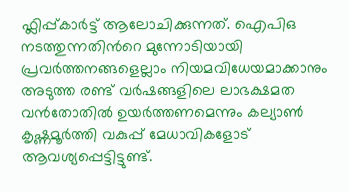ഫ്ലിപ്പ്കാര്‍ട്ട് ആലോചിക്കുന്നത്. ഐപിഒ നടത്തുന്നതിന്‍റെ മുന്നോടിയായി പ്രവര്‍ത്തനങ്ങളെല്ലാം നിയമവിധേയമാക്കാനും അടുത്ത രണ്ട് വര്‍ഷങ്ങളിലെ ലാഭക്ഷമത വന്‍തോതില്‍ ഉയര്‍ത്തണമെന്നും കല്യാണ്‍ കൃഷ്ണമൂര്‍ത്തി വകുപ്പ് മേധാവികളോട് ആവശ്യപ്പെട്ടിട്ടുണ്ട്.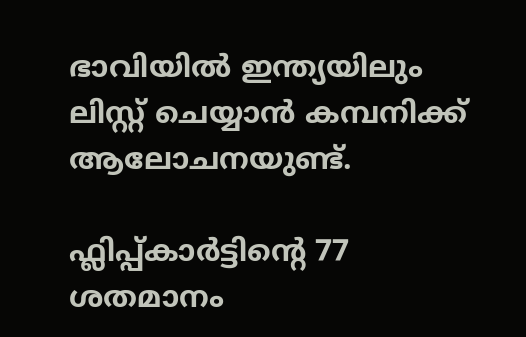ഭാവിയില്‍ ഇന്ത്യയിലും ലിസ്റ്റ് ചെയ്യാന്‍ കമ്പനിക്ക് ആലോചനയുണ്ട്.

ഫ്ലിപ്പ്കാര്‍ട്ടിന്‍റെ 77 ശതമാനം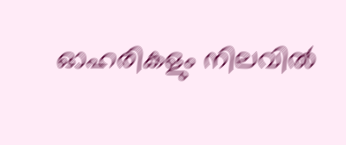ഓഹരികളും നിലവില്‍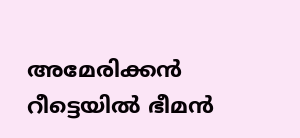അമേരിക്കന്‍ റീട്ടെയില്‍ ഭീമന്‍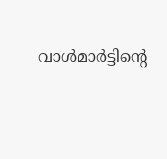വാള്‍മാര്‍ട്ടിന്‍റെ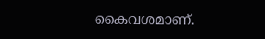കൈവശമാണ്.